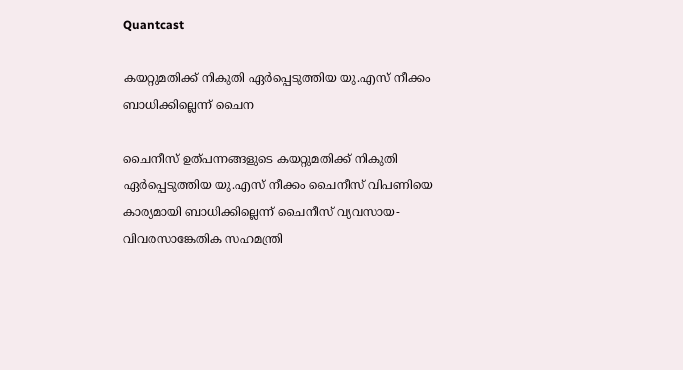Quantcast

കയറ്റുമതിക്ക് നികുതി ഏര്‍പ്പെടുത്തിയ യു.എസ് നീക്കം ബാധിക്കില്ലെന്ന് ചൈന

ചൈനീസ് ഉത്പന്നങ്ങളുടെ കയറ്റുമതിക്ക് നികുതി ഏര്‍പ്പെടുത്തിയ യു.എസ് നീക്കം ചൈനീസ് വിപണിയെ കാര്യമായി ബാധിക്കില്ലെന്ന് ചൈനീസ് വ്യവസായ-വിവരസാങ്കേതിക സഹമന്ത്രി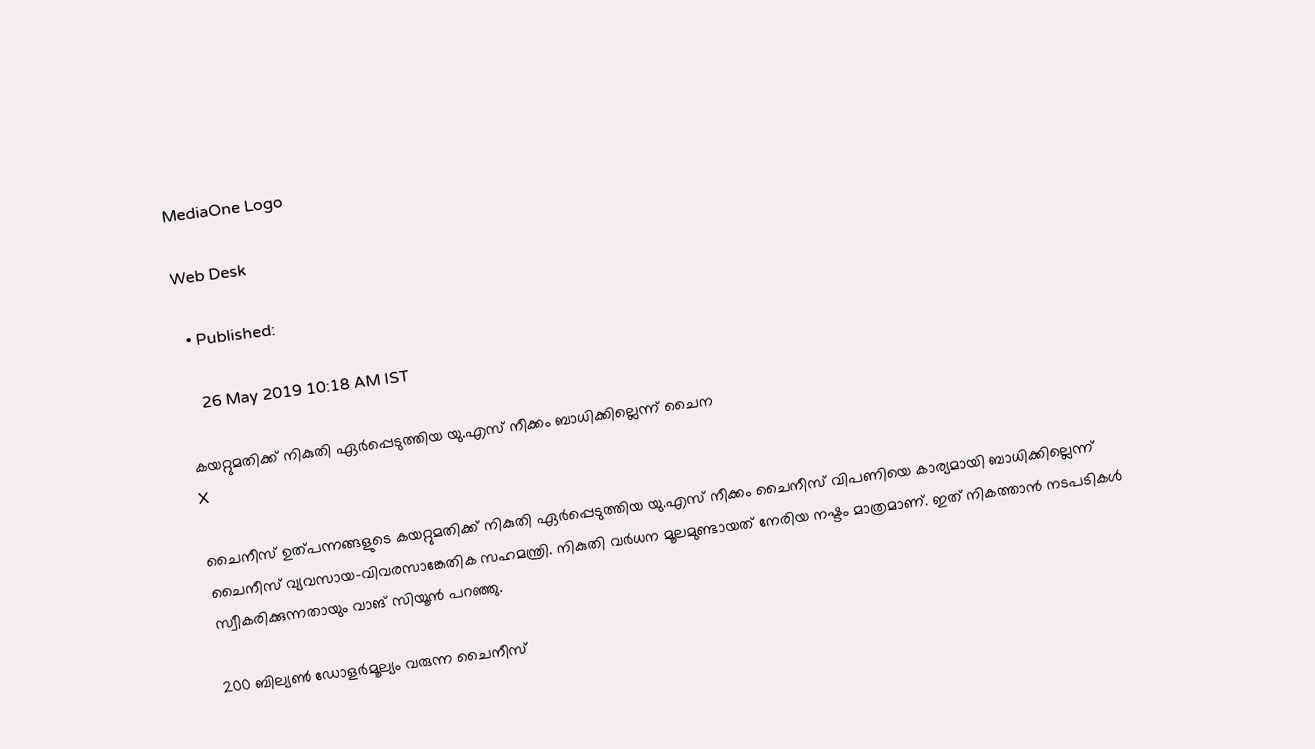MediaOne Logo

Web Desk

  • Published:

    26 May 2019 10:18 AM IST

കയറ്റുമതിക്ക് നികുതി ഏര്‍പ്പെടുത്തിയ യു.എസ് നീക്കം ബാധിക്കില്ലെന്ന് ചൈന
X

ചൈനീസ് ഉത്പന്നങ്ങളുടെ കയറ്റുമതിക്ക് നികുതി ഏര്‍പ്പെടുത്തിയ യു.എസ് നീക്കം ചൈനീസ് വിപണിയെ കാര്യമായി ബാധിക്കില്ലെന്ന് ചൈനീസ് വ്യവസായ-വിവരസാങ്കേതിക സഹമന്ത്രി. നികുതി വര്‍ധന മൂലമുണ്ടായത് നേരിയ നഷ്ടം മാത്രമാണ്. ഇത് നികത്താന്‍ നടപടികള്‍ സ്വീകരിക്കുന്നതായും വാങ് സിയൂന്‍ പറഞ്ഞു.

200 ബില്യണ്‍ ഡോളര്‍മൂല്യം വരുന്ന ചൈനീസ്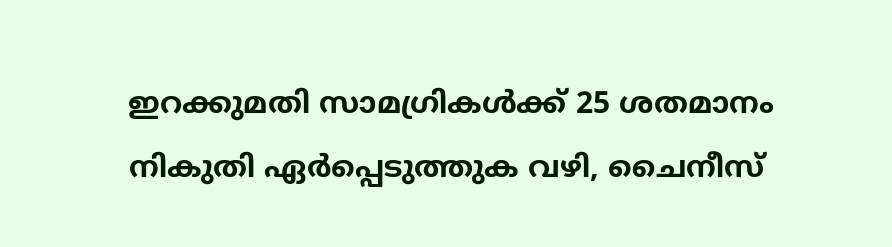ഇറക്കുമതി സാമഗ്രികള്‍ക്ക് 25 ശതമാനം നികുതി ഏര്‍പ്പെടുത്തുക വഴി, ചൈനീസ്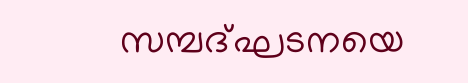സമ്പദ്ഘടനയെ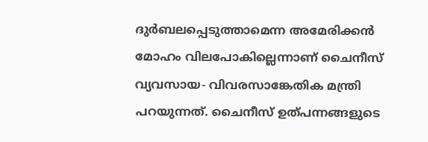ദുര്‍ബലപ്പെടുത്താമെന്ന അമേരിക്കന്‍ മോഹം വിലപോകില്ലെന്നാണ് ചൈനീസ് വ്യവസായ- വിവരസാങ്കേതിക മന്ത്രി പറയുന്നത്. ചൈനീസ് ഉത്പന്നങ്ങളുടെ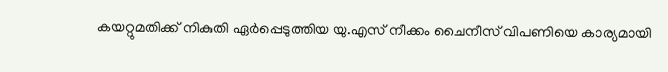കയറ്റുമതിക്ക് നികുതി ഏര്‍പ്പെടുത്തിയ യു.എസ് നീക്കം ചൈനീസ് വിപണിയെ കാര്യമായി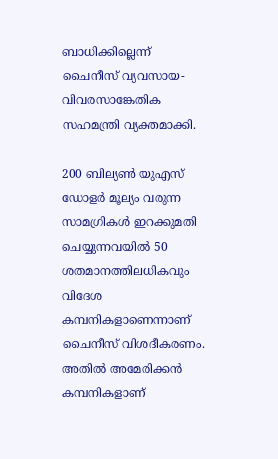ബാധിക്കില്ലെന്ന് ചൈനീസ് വ്യവസായ-വിവരസാങ്കേതിക സഹമന്ത്രി വ്യക്തമാക്കി.

200 ബില്യണ്‍ യുഎസ് ഡോളര്‍ മൂല്യം വരുന്ന സാമഗ്രികള്‍ ഇറക്കുമതി ചെയ്യുന്നവയില്‍ 50 ശതമാനത്തിലധികവും വിദേശ കമ്പനികളാണെന്നാണ് ചൈനീസ് വിശദീകരണം. അതില്‍ അമേരിക്കന്‍ കമ്പനികളാണ്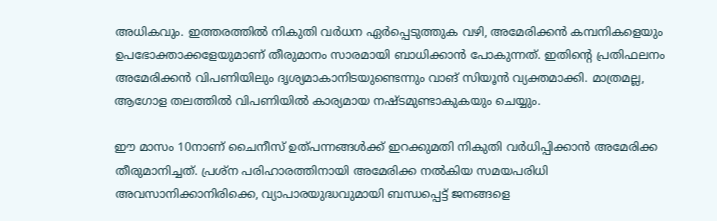അധികവും. ഇത്തരത്തില്‍ നികുതി വര്‍ധന ഏര്‍പ്പെടുത്തുക വഴി, അമേരിക്കന്‍ കമ്പനികളെയും ഉപഭോക്താക്കളേയുമാണ് തീരുമാനം സാരമായി ബാധിക്കാന്‍ പോകുന്നത്. ഇതിന്റെ പ്രതിഫലനം അമേരിക്കന്‍ വിപണിയിലും ദൃശ്യമാകാനിടയുണ്ടെന്നും വാങ് സിയൂന്‍ വ്യക്തമാക്കി. മാത്രമല്ല, ആഗോള തലത്തില്‍ വിപണിയില്‍ കാര്യമായ നഷ്ടമുണ്ടാകുകയും ചെയ്യും.

ഈ മാസം 10നാണ് ചൈനീസ് ഉത്പന്നങ്ങള്‍ക്ക് ഇറക്കുമതി നികുതി വര്‍ധിപ്പിക്കാന്‍ അമേരിക്ക തീരുമാനിച്ചത്. പ്രശ്ന പരിഹാരത്തിനായി അമേരിക്ക നല്‍കിയ സമയപരിധി അവസാനിക്കാനിരിക്കെ, വ്യാപാരയുദ്ധവുമായി ബന്ധപ്പെട്ട് ജനങ്ങളെ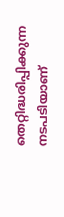തെറ്റിദ്ധരിപ്പിക്കുന്ന നടപടിയാണ്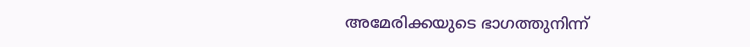അമേരിക്കയുടെ ഭാഗത്തുനിന്ന്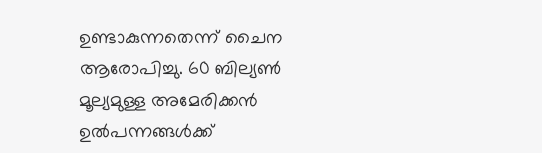ഉണ്ടാകുന്നതെന്ന് ചൈന ആരോപിച്ചു. 60 ബില്യണ്‍ മൂല്യമുള്ള അമേരിക്കന്‍ ഉല്‍പന്നങ്ങള്‍ക്ക്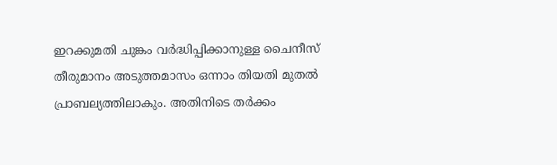ഇറക്കുമതി ചുങ്കം വര്‍ദ്ധിപ്പിക്കാനുള്ള ചൈനീസ് തീരുമാനം അടുത്തമാസം ഒന്നാം തിയതി മുതല്‍ പ്രാബല്യത്തിലാകും. അതിനിടെ തര്‍ക്കം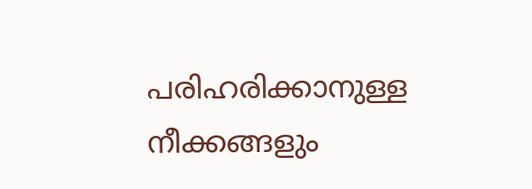പരിഹരിക്കാനുള്ള നീക്കങ്ങളും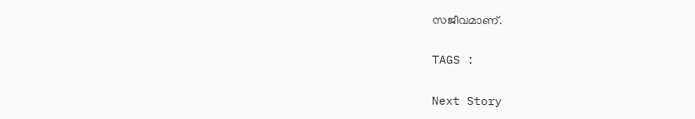സജീവമാണ്.

TAGS :

Next Story